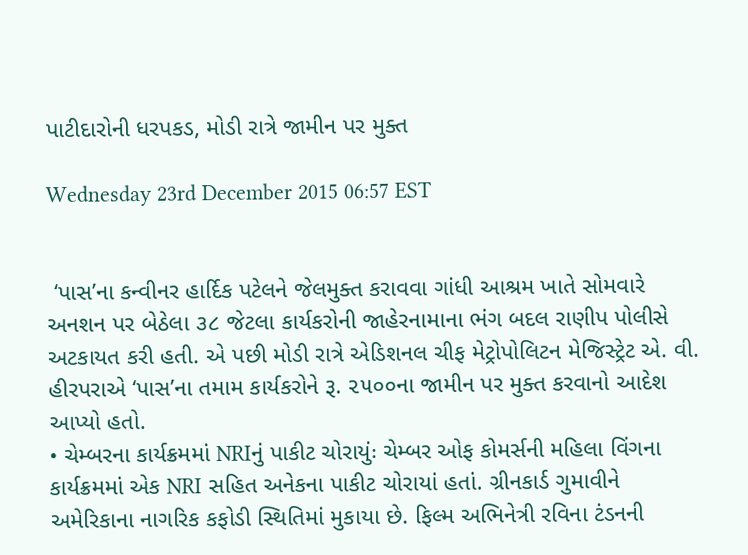પાટીદારોની ધરપકડ, મોડી રાત્રે જામીન પર મુક્ત

Wednesday 23rd December 2015 06:57 EST


 ‘પાસ’ના કન્વીનર હાર્દિક પટેલને જેલમુક્ત કરાવવા ગાંધી આશ્રમ ખાતે સોમવારે અનશન પર બેઠેલા ૩૮ જેટલા કાર્યકરોની જાહેરનામાના ભંગ બદલ રાણીપ પોલીસે અટકાયત કરી હતી. એ પછી મોડી રાત્રે એડિશનલ ચીફ મેટ્રોપોલિટન મેજિસ્ટ્રેટ એ. વી. હીરપરાએ ‘પાસ’ના તમામ કાર્યકરોને રૂ. ૨૫૦૦ના જામીન પર મુક્ત કરવાનો આદેશ આપ્યો હતો.
• ચેમ્બરના કાર્યક્રમમાં NRIનું પાકીટ ચોરાયુંઃ ચેમ્બર ઓફ કોમર્સની મહિલા વિંગના કાર્યક્રમમાં એક NRI સહિત અનેકના પાકીટ ચોરાયાં હતાં. ગ્રીનકાર્ડ ગુમાવીને અમેરિકાના નાગરિક કફોડી સ્થિતિમાં મુકાયા છે. ફિલ્મ અભિનેત્રી રવિના ટંડનની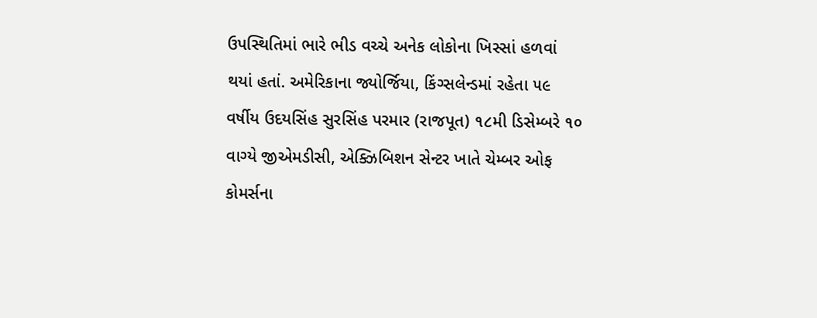ઉપસ્થિતિમાં ભારે ભીડ વચ્ચે અનેક લોકોના ખિસ્સાં હળવાં થયાં હતાં. અમેરિકાના જ્યોર્જિયા, કિંગ્સલેન્ડમાં રહેતા ૫૯ વર્ષીય ઉદયસિંહ સુરસિંહ પરમાર (રાજપૂત) ૧૮મી ડિસેમ્બરે ૧૦ વાગ્યે જીએમડીસી, એક્ઝિબિશન સેન્ટર ખાતે ચેમ્બર ઓફ કોમર્સના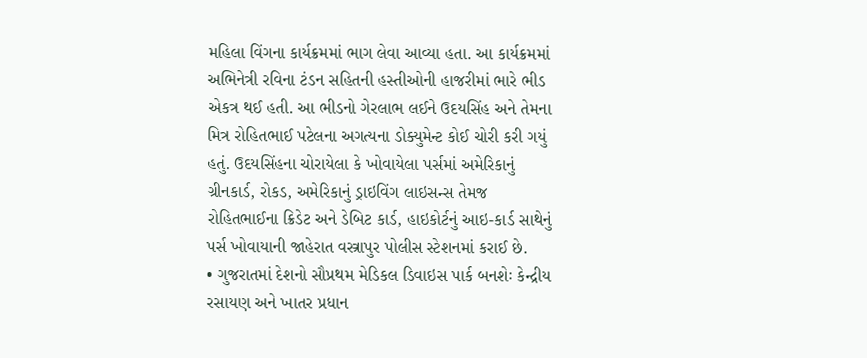મહિલા વિંગના કાર્યક્રમમાં ભાગ લેવા આવ્યા હતા. આ કાર્યક્રમમાં અભિનેત્રી રવિના ટંડન સહિતની હસ્તીઓની હાજરીમાં ભારે ભીડ એકત્ર થઈ હતી. આ ભીડનો ગેરલાભ લઈને ઉદયસિંહ અને તેમના મિત્ર રોહિતભાઈ પટેલના અગત્યના ડોક્યુમેન્ટ કોઈ ચોરી કરી ગયું હતું. ઉદયસિંહના ચોરાયેલા કે ખોવાયેલા પર્સમાં અમેરિકાનું ગ્રીનકાર્ડ, રોકડ, અમેરિકાનું ડ્રાઇવિંગ લાઇસન્સ તેમજ રોહિતભાઈના ક્રિડેટ અને ડેબિટ કાર્ડ, હાઇકોર્ટનું આઇ-કાર્ડ સાથેનું પર્સ ખોવાયાની જાહેરાત વસ્ત્રાપુર પોલીસ સ્ટેશનમાં કરાઈ છે.
• ગુજરાતમાં દેશનો સૌપ્રથમ મેડિકલ ડિવાઇસ પાર્ક બનશેઃ કેન્દ્રીય રસાયણ અને ખાતર પ્રધાન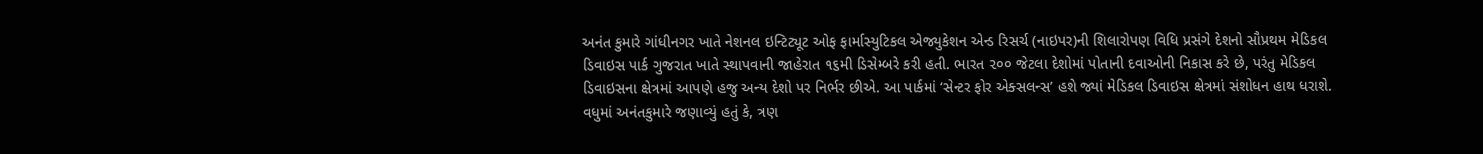અનંત કુમારે ગાંધીનગર ખાતે નેશનલ ઇન્ટિટ્યૂટ ઓફ ફાર્માસ્યુટિકલ એજ્યુકેશન એન્ડ રિસર્ચ (નાઇપર)ની શિલારોપણ વિધિ પ્રસંગે દેશનો સૌપ્રથમ મેડિકલ ડિવાઇસ પાર્ક ગુજરાત ખાતે સ્થાપવાની જાહેરાત ૧૬મી ડિસેમ્બરે કરી હતી. ભારત ૨૦૦ જેટલા દેશોમાં પોતાની દવાઓની નિકાસ કરે છે, પરંતુ મેડિકલ ડિવાઇસના ક્ષેત્રમાં આપણે હજુ અન્ય દેશો પર નિર્ભર છીએ. આ પાર્કમાં ‘સેન્ટર ફોર એક્સલન્સ’ હશે જ્યાં મેડિકલ ડિવાઇસ ક્ષેત્રમાં સંશોધન હાથ ધરાશે. વધુમાં અનંતકુમારે જણાવ્યું હતું કે, ત્રણ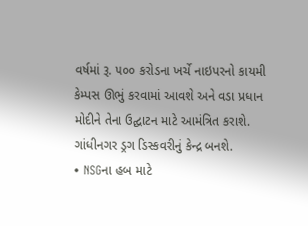વર્ષમાં રૂ. ૫૦૦ કરોડના ખર્ચે નાઇપરનો કાયમી કેમ્પસ ઊભું કરવામાં આવશે અને વડા પ્રધાન મોદીને તેના ઉદ્ઘાટન માટે આમંત્રિત કરાશે. ગાંધીનગર ડ્રગ ડિસ્કવરીનું કેન્દ્ર બનશે.
• NSGના હબ માટે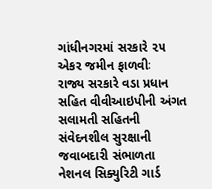ગાંધીનગરમાં સરકારે ૨૫ એકર જમીન ફાળવીઃ
રાજ્ય સરકારે વડા પ્રધાન સહિત વીવીઆઇપીની અંગત સલામતી સહિતની સંવેદનશીલ સુરક્ષાની જવાબદારી સંભાળતા નેશનલ સિક્યુરિટી ગાર્ડ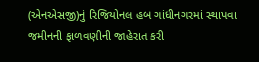(એનએસજી)નું રિજિયોનલ હબ ગાંધીનગરમાં સ્થાપવા જમીનની ફાળવણીની જાહેરાત કરી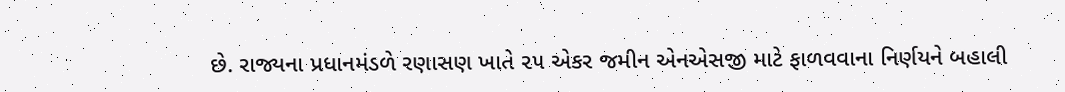છે. રાજ્યના પ્રધાનમંડળે રણાસણ ખાતે ૨૫ એકર જમીન એનએસજી માટે ફાળવવાના નિર્ણયને બહાલી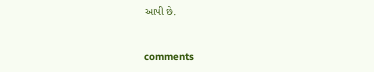આપી છે.


comments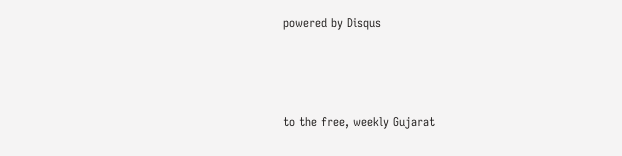powered by Disqus



to the free, weekly Gujarat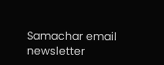Samachar email newsletter